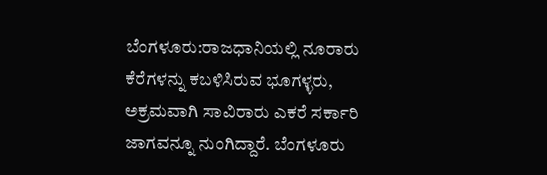ಬೆಂಗಳೂರು:ರಾಜಧಾನಿಯಲ್ಲಿ ನೂರಾರು ಕೆರೆಗಳನ್ನು ಕಬಳಿಸಿರುವ ಭೂಗಳ್ಳರು, ಅಕ್ರಮವಾಗಿ ಸಾವಿರಾರು ಎಕರೆ ಸರ್ಕಾರಿ ಜಾಗವನ್ನೂ ನುಂಗಿದ್ದಾರೆ. ಬೆಂಗಳೂರು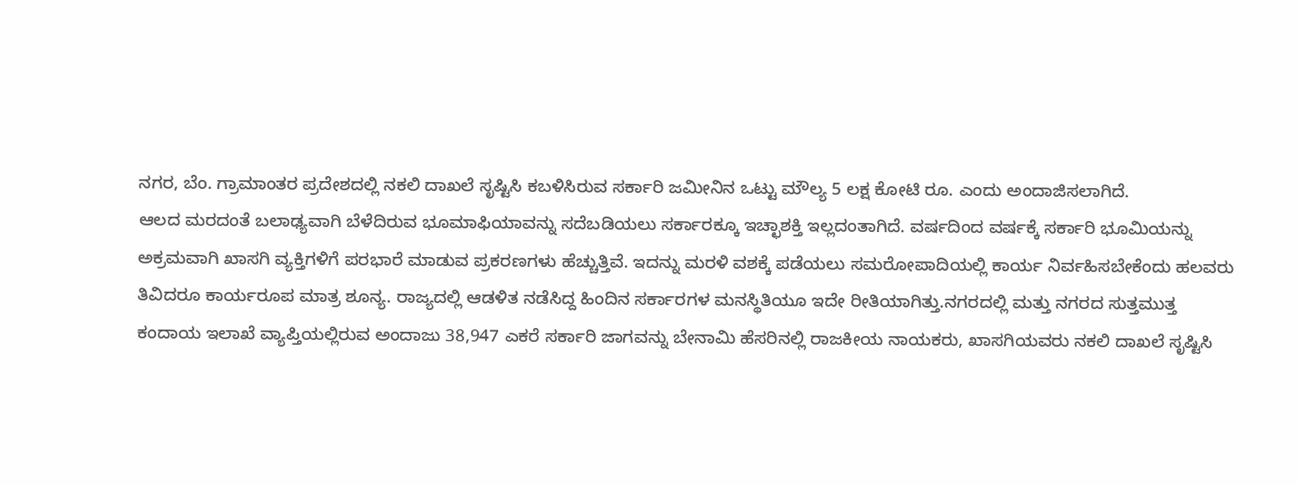ನಗರ, ಬೆಂ. ಗ್ರಾಮಾಂತರ ಪ್ರದೇಶದಲ್ಲಿ ನಕಲಿ ದಾಖಲೆ ಸೃಷ್ಟಿಸಿ ಕಬಳಿಸಿರುವ ಸರ್ಕಾರಿ ಜಮೀನಿನ ಒಟ್ಟು ಮೌಲ್ಯ 5 ಲಕ್ಷ ಕೋಟಿ ರೂ. ಎಂದು ಅಂದಾಜಿಸಲಾಗಿದೆ.
ಆಲದ ಮರದಂತೆ ಬಲಾಢ್ಯವಾಗಿ ಬೆಳೆದಿರುವ ಭೂಮಾಫಿಯಾವನ್ನು ಸದೆಬಡಿಯಲು ಸರ್ಕಾರಕ್ಕೂ ಇಚ್ಛಾಶಕ್ತಿ ಇಲ್ಲದಂತಾಗಿದೆ. ವರ್ಷದಿಂದ ವರ್ಷಕ್ಕೆ ಸರ್ಕಾರಿ ಭೂಮಿಯನ್ನು ಅಕ್ರಮವಾಗಿ ಖಾಸಗಿ ವ್ಯಕ್ತಿಗಳಿಗೆ ಪರಭಾರೆ ಮಾಡುವ ಪ್ರಕರಣಗಳು ಹೆಚ್ಚುತ್ತಿವೆ. ಇದನ್ನು ಮರಳಿ ವಶಕ್ಕೆ ಪಡೆಯಲು ಸಮರೋಪಾದಿಯಲ್ಲಿ ಕಾರ್ಯ ನಿರ್ವಹಿಸಬೇಕೆಂದು ಹಲವರು ತಿವಿದರೂ ಕಾರ್ಯರೂಪ ಮಾತ್ರ ಶೂನ್ಯ. ರಾಜ್ಯದಲ್ಲಿ ಆಡಳಿತ ನಡೆಸಿದ್ದ ಹಿಂದಿನ ಸರ್ಕಾರಗಳ ಮನಸ್ಥಿತಿಯೂ ಇದೇ ರೀತಿಯಾಗಿತ್ತು.ನಗರದಲ್ಲಿ ಮತ್ತು ನಗರದ ಸುತ್ತಮುತ್ತ ಕಂದಾಯ ಇಲಾಖೆ ವ್ಯಾಪ್ತಿಯಲ್ಲಿರುವ ಅಂದಾಜು 38,947 ಎಕರೆ ಸರ್ಕಾರಿ ಜಾಗವನ್ನು ಬೇನಾಮಿ ಹೆಸರಿನಲ್ಲಿ ರಾಜಕೀಯ ನಾಯಕರು, ಖಾಸಗಿಯವರು ನಕಲಿ ದಾಖಲೆ ಸೃಷ್ಟಿಸಿ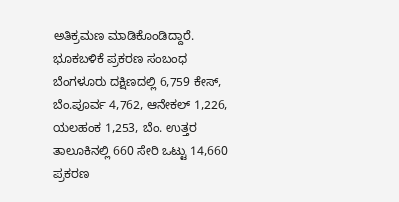ಅತಿಕ್ರಮಣ ಮಾಡಿಕೊಂಡಿದ್ದಾರೆ. ಭೂಕಬಳಿಕೆ ಪ್ರಕರಣ ಸಂಬಂಧ ಬೆಂಗಳೂರು ದಕ್ಷಿಣದಲ್ಲಿ 6,759 ಕೇಸ್, ಬೆಂ.ಪೂರ್ವ 4,762, ಆನೇಕಲ್ 1,226, ಯಲಹಂಕ 1,253, ಬೆಂ. ಉತ್ತರ ತಾಲೂಕಿನಲ್ಲಿ 660 ಸೇರಿ ಒಟ್ಟು 14,660 ಪ್ರಕರಣ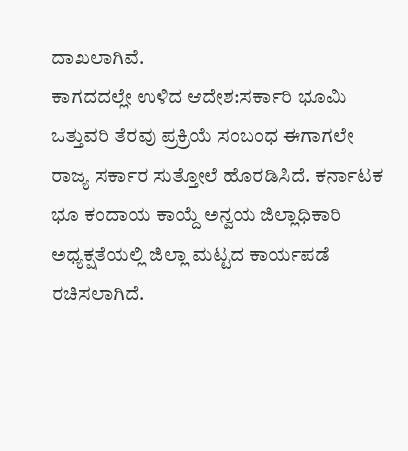ದಾಖಲಾಗಿವೆ.
ಕಾಗದದಲ್ಲೇ ಉಳಿದ ಆದೇಶ:ಸರ್ಕಾರಿ ಭೂಮಿ ಒತ್ತುವರಿ ತೆರವು ಪ್ರಕ್ರಿಯೆ ಸಂಬಂಧ ಈಗಾಗಲೇ ರಾಜ್ಯ ಸರ್ಕಾರ ಸುತ್ತೋಲೆ ಹೊರಡಿಸಿದೆ. ಕರ್ನಾಟಕ ಭೂ ಕಂದಾಯ ಕಾಯ್ದೆ ಅನ್ವಯ ಜಿಲ್ಲಾಧಿಕಾರಿ ಅಧ್ಯಕ್ಷತೆಯಲ್ಲಿ ಜಿಲ್ಲಾ ಮಟ್ಟದ ಕಾರ್ಯಪಡೆ ರಚಿಸಲಾಗಿದೆ.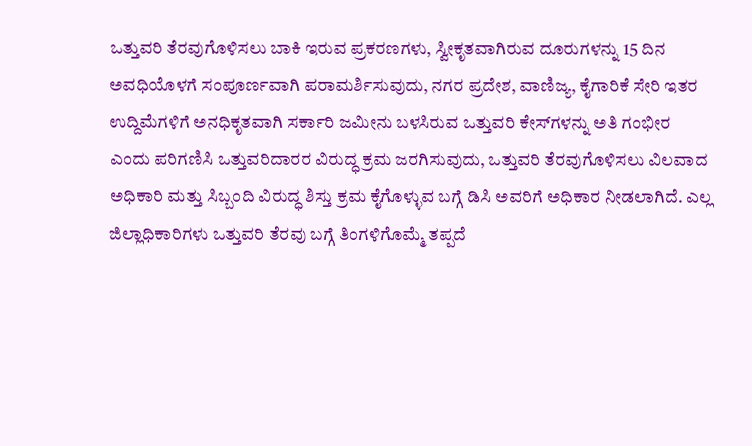ಒತ್ತುವರಿ ತೆರವುಗೊಳಿಸಲು ಬಾಕಿ ಇರುವ ಪ್ರಕರಣಗಳು, ಸ್ವೀಕೃತವಾಗಿರುವ ದೂರುಗಳನ್ನು 15 ದಿನ ಅವಧಿಯೊಳಗೆ ಸಂಪೂರ್ಣವಾಗಿ ಪರಾಮರ್ಶಿಸುವುದು, ನಗರ ಪ್ರದೇಶ, ವಾಣಿಜ್ಯ, ಕೈಗಾರಿಕೆ ಸೇರಿ ಇತರ ಉದ್ದಿಮೆಗಳಿಗೆ ಅನಧಿಕೃತವಾಗಿ ಸರ್ಕಾರಿ ಜಮೀನು ಬಳಸಿರುವ ಒತ್ತುವರಿ ಕೇಸ್‌ಗಳನ್ನು ಅತಿ ಗಂಭೀರ ಎಂದು ಪರಿಗಣಿಸಿ ಒತ್ತುವರಿದಾರರ ವಿರುದ್ಧ ಕ್ರಮ ಜರಗಿಸುವುದು, ಒತ್ತುವರಿ ತೆರವುಗೊಳಿಸಲು ವಿಲವಾದ ಅಧಿಕಾರಿ ಮತ್ತು ಸಿಬ್ಬಂದಿ ವಿರುದ್ಧ ಶಿಸ್ತು ಕ್ರಮ ಕೈಗೊಳ್ಳುವ ಬಗ್ಗೆ ಡಿಸಿ ಅವರಿಗೆ ಅಧಿಕಾರ ನೀಡಲಾಗಿದೆ. ಎಲ್ಲ ಜಿಲ್ಲಾಧಿಕಾರಿಗಳು ಒತ್ತುವರಿ ತೆರವು ಬಗ್ಗೆ ತಿಂಗಳಿಗೊಮ್ಮೆ ತಪ್ಪದೆ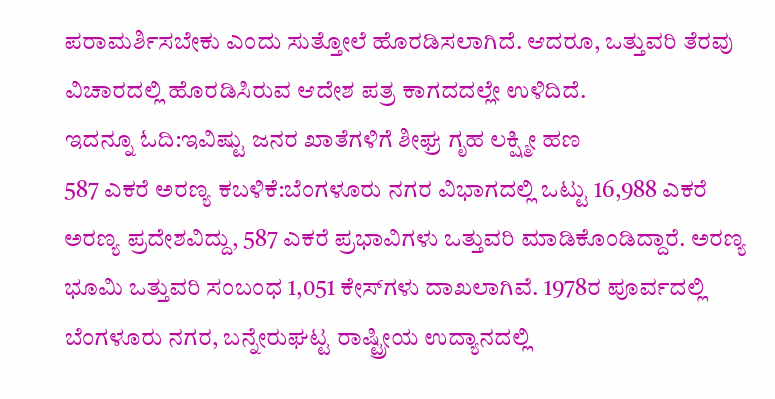ಪರಾಮರ್ಶಿಸಬೇಕು ಎಂದು ಸುತ್ತೋಲೆ ಹೊರಡಿಸಲಾಗಿದೆ. ಆದರೂ, ಒತ್ತುವರಿ ತೆರವು ವಿಚಾರದಲ್ಲಿ ಹೊರಡಿಸಿರುವ ಆದೇಶ ಪತ್ರ ಕಾಗದದಲ್ಲೇ ಉಳಿದಿದೆ.
ಇದನ್ನೂ ಓದಿ:ಇವಿಷ್ಟು ಜನರ ಖಾತೆಗಳಿಗೆ ಶೀಘ್ರ ಗೃಹ ಲಕ್ಷ್ಮೀ ಹಣ
587 ಎಕರೆ ಅರಣ್ಯ ಕಬಳಿಕೆ:ಬೆಂಗಳೂರು ನಗರ ವಿಭಾಗದಲ್ಲಿ ಒಟ್ಟು 16,988 ಎಕರೆ ಅರಣ್ಯ ಪ್ರದೇಶವಿದ್ದು, 587 ಎಕರೆ ಪ್ರಭಾವಿಗಳು ಒತ್ತುವರಿ ಮಾಡಿಕೊಂಡಿದ್ದಾರೆ. ಅರಣ್ಯ ಭೂಮಿ ಒತ್ತುವರಿ ಸಂಬಂಧ 1,051 ಕೇಸ್‌ಗಳು ದಾಖಲಾಗಿವೆ. 1978ರ ಪೂರ್ವದಲ್ಲಿ ಬೆಂಗಳೂರು ನಗರ, ಬನ್ನೇರುಘಟ್ಟ ರಾಷ್ಟ್ರೀಯ ಉದ್ಯಾನದಲ್ಲಿ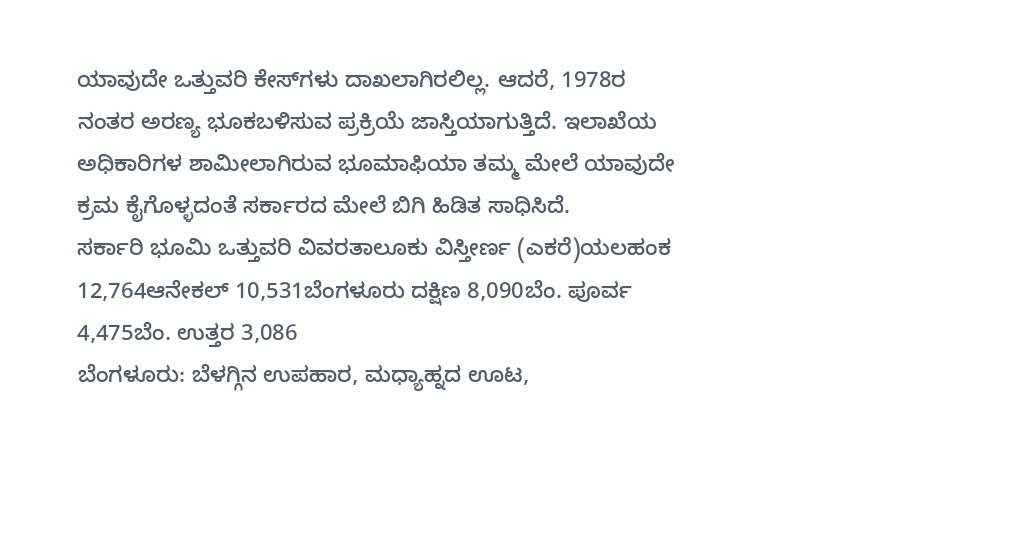ಯಾವುದೇ ಒತ್ತುವರಿ ಕೇಸ್‌ಗಳು ದಾಖಲಾಗಿರಲಿಲ್ಲ. ಆದರೆ, 1978ರ ನಂತರ ಅರಣ್ಯ ಭೂಕಬಳಿಸುವ ಪ್ರಕ್ರಿಯೆ ಜಾಸ್ತಿಯಾಗುತ್ತಿದೆ. ಇಲಾಖೆಯ ಅಧಿಕಾರಿಗಳ ಶಾಮೀಲಾಗಿರುವ ಭೂಮಾಫಿಯಾ ತಮ್ಮ ಮೇಲೆ ಯಾವುದೇ ಕ್ರಮ ಕೈಗೊಳ್ಳದಂತೆ ಸರ್ಕಾರದ ಮೇಲೆ ಬಿಗಿ ಹಿಡಿತ ಸಾಧಿಸಿದೆ.
ಸರ್ಕಾರಿ ಭೂಮಿ ಒತ್ತುವರಿ ವಿವರತಾಲೂಕು ವಿಸ್ತೀರ್ಣ (ಎಕರೆ)ಯಲಹಂಕ 12,764ಆನೇಕಲ್ 10,531ಬೆಂಗಳೂರು ದಕ್ಷಿಣ 8,090ಬೆಂ. ಪೂರ್ವ 4,475ಬೆಂ. ಉತ್ತರ 3,086
ಬೆಂಗಳೂರು: ಬೆಳಗ್ಗಿನ ಉಪಹಾರ, ಮಧ್ಯಾಹ್ನದ ಊಟ,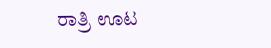ರಾತ್ರಿ ಊಟ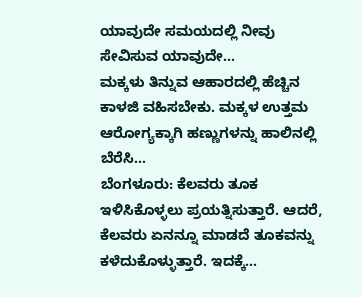ಯಾವುದೇ ಸಮಯದಲ್ಲಿ ನೀವು ಸೇವಿಸುವ ಯಾವುದೇ…
ಮಕ್ಕಳು ತಿನ್ನುವ ಆಹಾರದಲ್ಲಿ ಹೆಚ್ಚಿನ ಕಾಳಜಿ ವಹಿಸಬೇಕು. ಮಕ್ಕಳ ಉತ್ತಮ ಆರೋಗ್ಯಕ್ಕಾಗಿ ಹಣ್ಣುಗಳನ್ನು ಹಾಲಿನಲ್ಲಿ ಬೆರೆಸಿ…
ಬೆಂಗಳೂರು: ಕೆಲವರು ತೂಕ ಇಳಿಸಿಕೊಳ್ಳಲು ಪ್ರಯತ್ನಿಸುತ್ತಾರೆ. ಆದರೆ, ಕೆಲವರು ಏನನ್ನೂ ಮಾಡದೆ ತೂಕವನ್ನು ಕಳೆದುಕೊಳ್ಳುತ್ತಾರೆ. ಇದಕ್ಕೆ…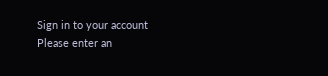Sign in to your account
Please enter an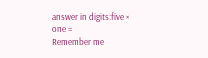answer in digits:five × one =
Remember me